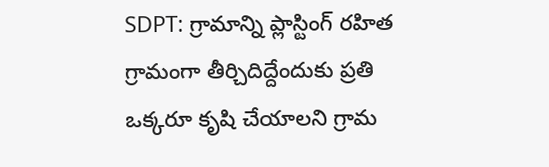SDPT: గ్రామాన్ని ప్లాస్టింగ్ రహిత గ్రామంగా తీర్చిదిద్దేందుకు ప్రతి ఒక్కరూ కృషి చేయాలని గ్రామ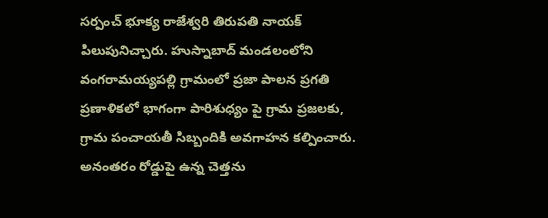సర్పంచ్ భూక్య రాజేశ్వరి తిరుపతి నాయక్ పిలుపునిచ్చారు. హుస్నాబాద్ మండలంలోని వంగరామయ్యపల్లి గ్రామంలో ప్రజా పాలన ప్రగతి ప్రణాళికలో భాగంగా పారిశుధ్యం పై గ్రామ ప్రజలకు, గ్రామ పంచాయతీ సిబ్బందికి అవగాహన కల్పించారు. అనంతరం రోడ్డుపై ఉన్న చెత్తను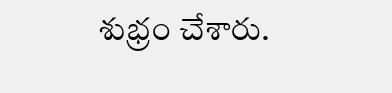శుభ్రం చేశారు.